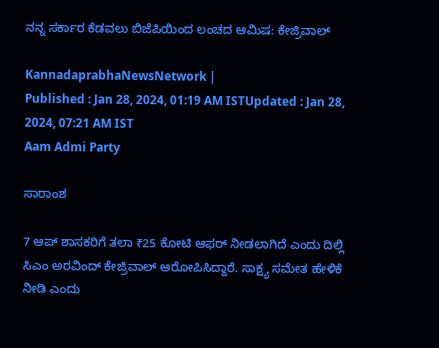ನನ್ನ ಸರ್ಕಾರ ಕೆಡವಲು ಬಿಜೆಪಿಯಿಂದ ಲಂಚದ ಆಮಿಷ: ಕೇಜ್ರಿವಾಲ್‌

KannadaprabhaNewsNetwork |
Published : Jan 28, 2024, 01:19 AM ISTUpdated : Jan 28, 2024, 07:21 AM IST
Aam Admi Party

ಸಾರಾಂಶ

7 ಆಪ್ ಶಾಸಕರಿಗೆ ತಲಾ ₹25 ಕೋಟಿ ಆಫರ್‌ ನೀಡಲಾಗಿದೆ ಎಂದು ದಿಲ್ಲಿ ಸಿಎಂ ಅರವಿಂದ್‌ ಕೇಜ್ರಿವಾಲ್‌ ಆರೋಪಿಸಿದ್ದಾರೆ. ಸಾಕ್ಷ್ಯ ಸಮೇತ ಹೇಳಿಕೆ ನೀಡಿ ಎಂದು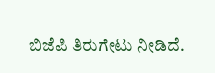ಬಿಜೆಪಿ ತಿರುಗೇಟು ನೀಡಿದೆ.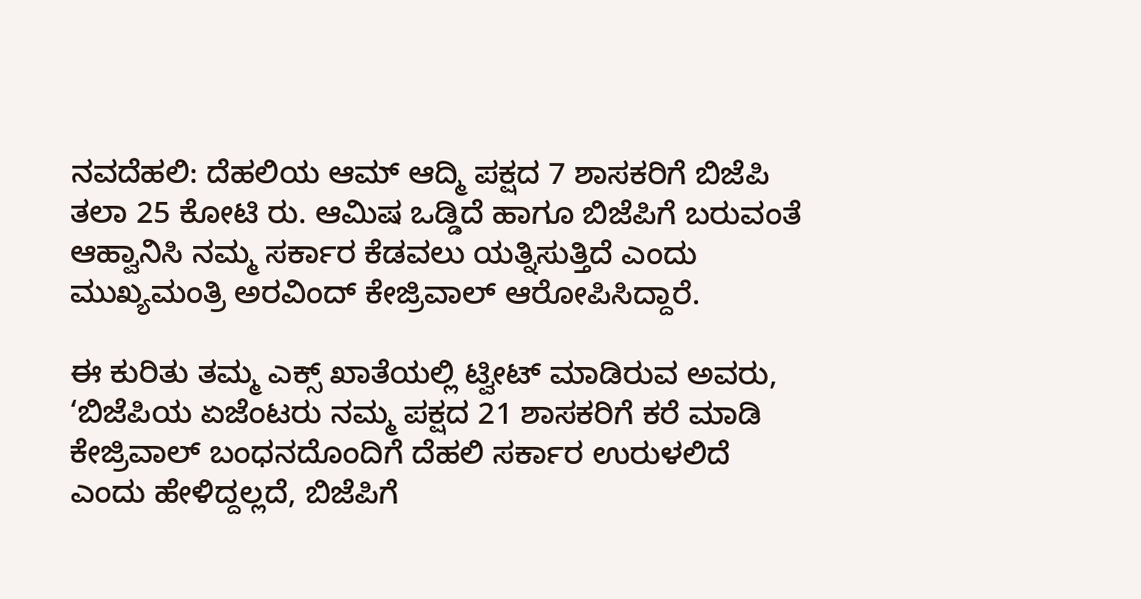ನವದೆಹಲಿ: ದೆಹಲಿಯ ಆಮ್‌ ಆದ್ಮಿ ಪಕ್ಷದ 7 ಶಾಸಕರಿಗೆ ಬಿಜೆಪಿ ತಲಾ 25 ಕೋಟಿ ರು. ಆಮಿಷ ಒಡ್ಡಿದೆ ಹಾಗೂ ಬಿಜೆಪಿಗೆ ಬರುವಂತೆ ಆಹ್ವಾನಿಸಿ ನಮ್ಮ ಸರ್ಕಾರ ಕೆಡವಲು ಯತ್ನಿಸುತ್ತಿದೆ ಎಂದು ಮುಖ್ಯಮಂತ್ರಿ ಅರವಿಂದ್‌ ಕೇಜ್ರಿವಾಲ್‌ ಆರೋಪಿಸಿದ್ದಾರೆ.

ಈ ಕುರಿತು ತಮ್ಮ ಎಕ್ಸ್‌ ಖಾತೆಯಲ್ಲಿ ಟ್ವೀಟ್‌ ಮಾಡಿರುವ ಅವರು, ‘ಬಿಜೆಪಿಯ ಏಜೆಂಟರು ನಮ್ಮ ಪಕ್ಷದ 21 ಶಾಸಕರಿಗೆ ಕರೆ ಮಾಡಿ ಕೇಜ್ರಿವಾಲ್‌ ಬಂಧನದೊಂದಿಗೆ ದೆಹಲಿ ಸರ್ಕಾರ ಉರುಳಲಿದೆ ಎಂದು ಹೇಳಿದ್ದಲ್ಲದೆ, ಬಿಜೆಪಿಗೆ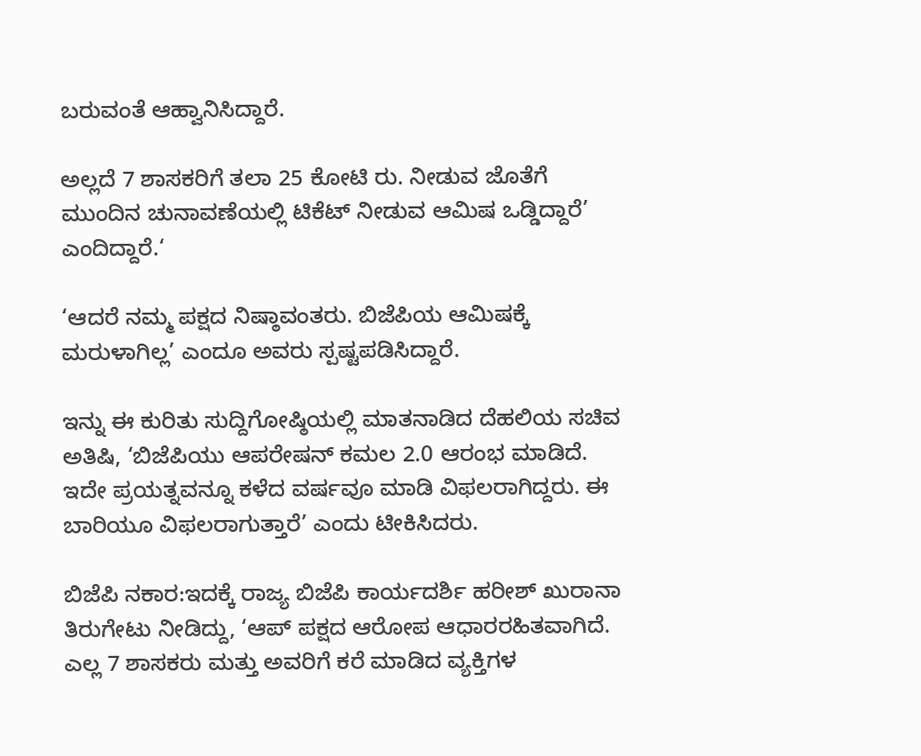ಬರುವಂತೆ ಆಹ್ವಾನಿಸಿದ್ದಾರೆ.

ಅಲ್ಲದೆ 7 ಶಾಸಕರಿಗೆ ತಲಾ 25 ಕೋಟಿ ರು. ನೀಡುವ ಜೊತೆಗೆ ಮುಂದಿನ ಚುನಾವಣೆಯಲ್ಲಿ ಟಿಕೆಟ್‌ ನೀಡುವ ಆಮಿಷ ಒಡ್ಡಿದ್ದಾರೆ’ ಎಂದಿದ್ದಾರೆ.‘

‘ಆದರೆ ನಮ್ಮ ಪಕ್ಷದ ನಿಷ್ಠಾವಂತರು. ಬಿಜೆಪಿಯ ಆಮಿಷಕ್ಕೆ ಮರುಳಾಗಿಲ್ಲ’ ಎಂದೂ ಅವರು ಸ್ಪಷ್ಟಪಡಿಸಿದ್ದಾರೆ.

ಇನ್ನು ಈ ಕುರಿತು ಸುದ್ದಿಗೋಷ್ಠಿಯಲ್ಲಿ ಮಾತನಾಡಿದ ದೆಹಲಿಯ ಸಚಿವ ಅತಿಷಿ, ‘ಬಿಜೆಪಿಯು ಆಪರೇಷನ್‌ ಕಮಲ 2.0 ಆರಂಭ ಮಾಡಿದೆ. ಇದೇ ಪ್ರಯತ್ನವನ್ನೂ ಕಳೆದ ವರ್ಷವೂ ಮಾಡಿ ವಿಫಲರಾಗಿದ್ದರು. ಈ ಬಾರಿಯೂ ವಿಫಲರಾಗುತ್ತಾರೆ’ ಎಂದು ಟೀಕಿಸಿದರು.

ಬಿಜೆಪಿ ನಕಾರ:ಇದಕ್ಕೆ ರಾಜ್ಯ ಬಿಜೆಪಿ ಕಾರ್ಯದರ್ಶಿ ಹರೀಶ್‌ ಖುರಾನಾ ತಿರುಗೇಟು ನೀಡಿದ್ದು, ‘ಆಪ್‌ ಪಕ್ಷದ ಆರೋಪ ಆಧಾರರಹಿತವಾಗಿದೆ. ಎಲ್ಲ 7 ಶಾಸಕರು ಮತ್ತು ಅವರಿಗೆ ಕರೆ ಮಾಡಿದ ವ್ಯಕ್ತಿಗಳ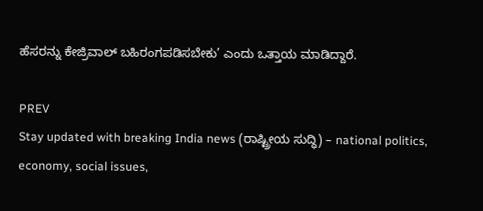ಹೆಸರನ್ನು ಕೇಜ್ರಿವಾಲ್‌ ಬಹಿರಂಗಪಡಿಸಬೇಕು’ ಎಂದು ಒತ್ತಾಯ ಮಾಡಿದ್ದಾರೆ.

PREV
Stay updated with breaking India news (ರಾಷ್ಟ್ರೀಯ ಸುದ್ಧಿ) – national politics, economy, social issues,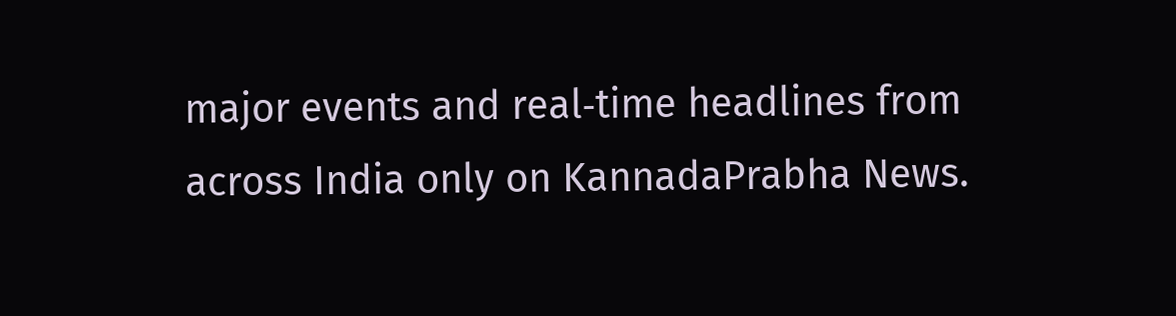major events and real‑time headlines from across India only on KannadaPrabha News.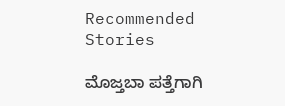Recommended Stories

ಮೊಜ್ತಬಾ ಪತ್ತೆಗಾಗಿ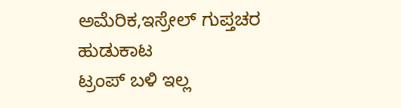ಅಮೆರಿಕ,ಇಸ್ರೇಲ್‌ ಗುಪ್ತಚರ ಹುಡುಕಾಟ
ಟ್ರಂಪ್‌ ಬಳಿ ಇಲ್ಲ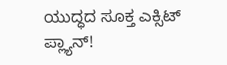ಯುದ್ಧದ ಸೂಕ್ತ ಎಕ್ಸಿಟ್‌ ಪ್ಲ್ಯಾನ್‌!